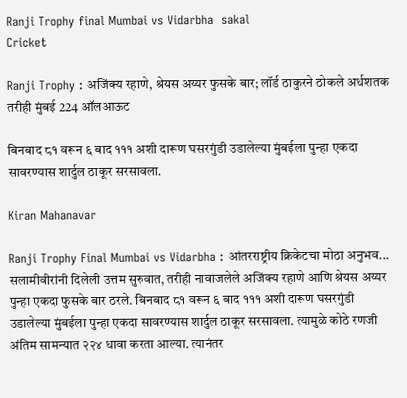Ranji Trophy final Mumbai vs Vidarbha  sakal
Cricket

Ranji Trophy : अजिंक्य रहाणे, श्रेयस अय्यर फुसके बार; लॉर्ड ठाकुरने ठोकले अर्धशतक तरीही मुंबई 224 ऑलआऊट

बिनबाद ८१ वरून ६ बाद १११ अशी दारूण घसरगुंडी उडालेल्या मुंबईला पुन्हा एकदा सावरण्यास शार्दुल ठाकूर सरसावला.

Kiran Mahanavar

Ranji Trophy Final Mumbai vs Vidarbha : आंतरराष्ट्रीय क्रिकेटचा मोठा अनुभव... सलामीवीरांनी दिलेली उत्तम सुरुवात, तरीही नावाजलेले अजिंक्य रहाणे आणि श्रेयस अय्यर पुन्हा एकदा फुसके बार ठरले. बिनबाद ८१ वरून ६ बाद १११ अशी दारूण घसरगुंडी उडालेल्या मुंबईला पुन्हा एकदा सावरण्यास शार्दुल ठाकूर सरसावला. त्यामुळे कोठे रणजी अंतिम सामन्यात २२४ धावा करता आल्या. त्यानंतर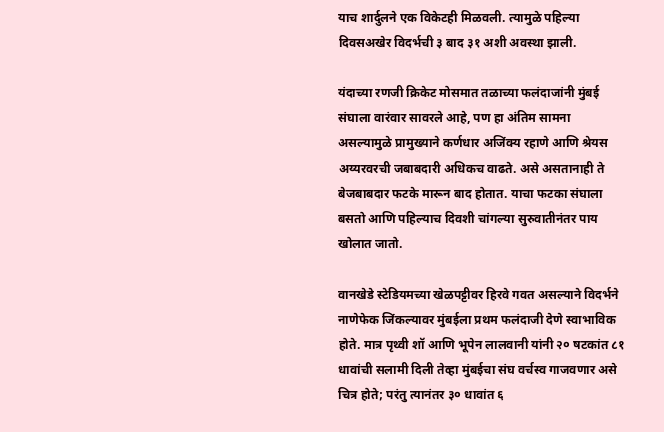याच शार्दुलने एक विकेटही मिळवली. त्यामुळे पहिल्या दिवसअखेर विदर्भची ३ बाद ३१ अशी अवस्था झाली.

यंदाच्या रणजी क्रिकेट मोसमात तळाच्या फलंदाजांनी मुंबई संघाला वारंवार सावरले आहे, पण हा अंतिम सामना असल्यामुळे प्रामुख्याने कर्णधार अजिंक्य रहाणे आणि श्रेयस अय्यरवरची जबाबदारी अधिकच वाढते. असे असतानाही ते बेजबाबदार फटके मारून बाद होतात. याचा फटका संघाला बसतो आणि पहिल्याच दिवशी चांगल्या सुरुवातीनंतर पाय खोलात जातो.

वानखेडे स्टेडियमच्या खेळपट्टीवर हिरवे गवत असल्याने विदर्भने नाणेफेक जिंकल्यावर मुंबईला प्रथम फलंदाजी देणे स्वाभाविक होते. मात्र पृथ्वी शॉ आणि भूपेन लालवानी यांनी २० षटकांत ८१ धावांची सलामी दिली तेव्हा मुंबईचा संघ वर्चस्व गाजवणार असे चित्र होते; परंतु त्यानंतर ३० धावांत ६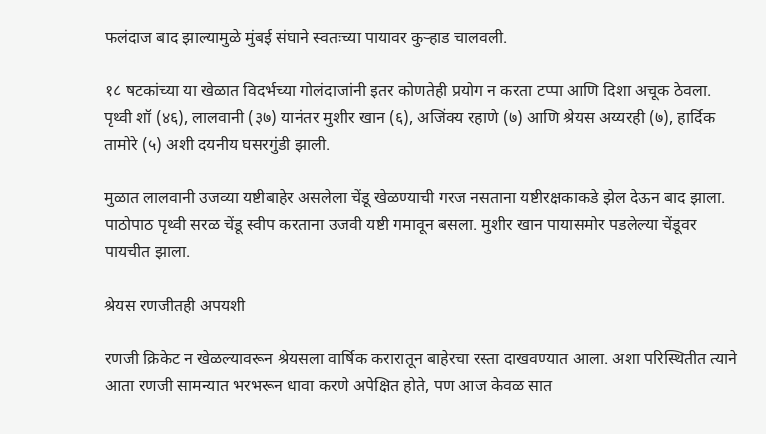फलंदाज बाद झाल्यामुळे मुंबई संघाने स्वतःच्या पायावर कुऱ्हाड चालवली.

१८ षटकांच्या या खेळात विदर्भच्या गोलंदाजांनी इतर कोणतेही प्रयोग न करता टप्पा आणि दिशा अचूक ठेवला. पृथ्वी शॉ (४६), लालवानी (३७) यानंतर मुशीर खान (६), अजिंक्य रहाणे (७) आणि श्रेयस अय्यरही (७), हार्दिक तामोरे (५) अशी दयनीय घसरगुंडी झाली.

मुळात लालवानी उजव्या यष्टीबाहेर असलेला चेंडू खेळण्याची गरज नसताना यष्टीरक्षकाकडे झेल देऊन बाद झाला. पाठोपाठ पृथ्वी सरळ चेंडू स्वीप करताना उजवी यष्टी गमावून बसला. मुशीर खान पायासमोर पडलेल्या चेंडूवर पायचीत झाला.

श्रेयस रणजीतही अपयशी

रणजी क्रिकेट न खेळल्यावरून श्रेयसला वार्षिक करारातून बाहेरचा रस्ता दाखवण्यात आला. अशा परिस्थितीत त्याने आता रणजी सामन्यात भरभरून धावा करणे अपेक्षित होते, पण आज केवळ सात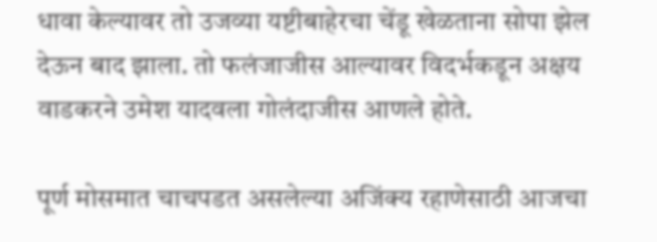धावा केल्यावर तो उजव्या यष्टीबाहेरचा चेंडू खेळताना सोपा झेल देऊन बाद झाला. तो फलंजाजीस आल्यावर विदर्भकडून अक्षय वाडकरने उमेश यादवला गोलंदाजीस आणले होते.

पूर्ण मोसमात चाचपडत असलेल्या अजिंक्य रहाणेसाठी आजचा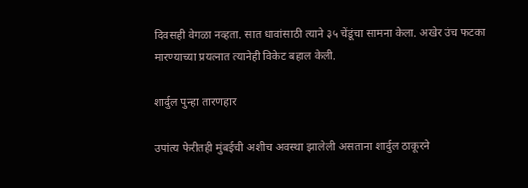दिवसही वेगळा नव्हता. सात धावांसाठी त्याने ३५ चेंडूंचा सामना केला. अखेर उंच फटका मारण्याच्या प्रयत्नात त्यानेही विकेट बहाल केली.

शार्दुल पुन्हा तारणहार

उपांत्य फेरीतही मुंबईची अशीच अवस्था झालेली असताना शार्दुल ठाकूरने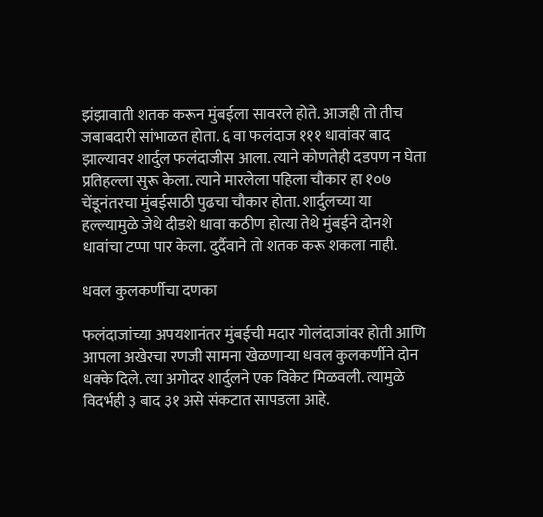झंझावाती शतक करून मुंबईला सावरले होते. आजही तो तीच जबाबदारी सांभाळत होता. ६ वा फलंदाज १११ धावांवर बाद झाल्यावर शार्दुल फलंदाजीस आला. त्याने कोणतेही दडपण न घेता प्रतिहल्ला सुरू केला. त्याने मारलेला पहिला चौकार हा १०७ चेंडूनंतरचा मुंबईसाठी पुढचा चौकार होता. शार्दुलच्या या हल्ल्यामुळे जेथे दीडशे धावा कठीण होत्या तेथे मुंबईने दोनशे धावांचा टप्पा पार केला. दुर्दैवाने तो शतक करू शकला नाही.

धवल कुलकर्णीचा दणका

फलंदाजांच्या अपयशानंतर मुंबईची मदार गोलंदाजांवर होती आणि आपला अखेरचा रणजी सामना खेळणाऱ्या धवल कुलकर्णीने दोन धक्के दिले. त्या अगोदर शार्दुलने एक विकेट मिळवली. त्यामुळे विदर्भही ३ बाद ३१ असे संकटात सापडला आहे.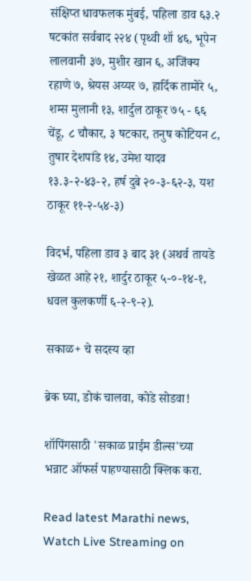संक्षिप्त धावफलक मुंबई, पहिला डाव ६३.२ षटकांत सर्वबाद २२४ (पृथ्वी शॉ ४६, भूपेन लालवानी ३७, मुशीर खान ६, अजिंक्य रहाणे ७, श्रेयस अय्यर ७, हार्दिक तामोरे ५, शम्स मुलानी १३, शार्दुल ठाकूर ७५ - ६६ चेंडू, ८ चौकार, ३ षटकार, तनुष कोटियन ८, तुषार देशपांडे १४, उमेश यादव १३.३-२-४३-२, हर्ष दुबे २०-३-६२-३, यश ठाकूर ११-२-५४-३)

विदर्भ, पहिला डाव ३ बाद ३१ (अथर्व तायडे खेळत आहे २१, शार्दुर ठाकूर ५-०-१४-१, धवल कुलकर्णी ६-२-९-२).

सकाळ+ चे सदस्य व्हा

ब्रेक घ्या, डोकं चालवा, कोडे सोडवा!

शॉपिंगसाठी 'सकाळ प्राईम डील्स'च्या भन्नाट ऑफर्स पाहण्यासाठी क्लिक करा.

Read latest Marathi news, Watch Live Streaming on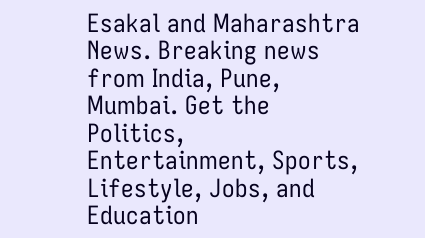Esakal and Maharashtra News. Breaking news from India, Pune, Mumbai. Get the Politics, Entertainment, Sports, Lifestyle, Jobs, and Education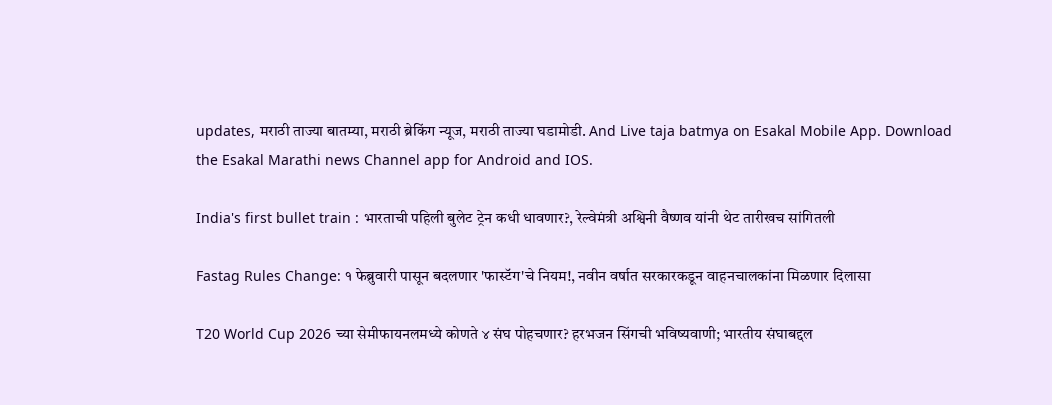updates, मराठी ताज्या बातम्या, मराठी ब्रेकिंग न्यूज, मराठी ताज्या घडामोडी. And Live taja batmya on Esakal Mobile App. Download the Esakal Marathi news Channel app for Android and IOS.

India's first bullet train : भारताची पहिली बुलेट ट्रेन कधी धावणार?, रेल्वेमंत्री अश्विनी वैष्णव यांनी थेट तारीखच सांगितली

Fastag Rules Change: १ फेब्रुवारी पासून बदलणार 'फास्टॅग'चे नियम!, नवीन वर्षात सरकारकडून वाहनचालकांना मिळणार दिलासा

T20 World Cup 2026 च्या सेमीफायनलमध्ये कोणते ४ संघ पोहचणार? हरभजन सिंगची भविष्यवाणी; भारतीय संघाबद्दल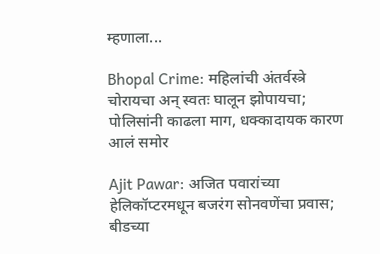म्हणाला...

Bhopal Crime: महिलांची अंतर्वस्त्रे चोरायचा अन् स्वतः घालून झोपायचा; पोलिसांनी काढला माग, धक्कादायक कारण आलं समोर

Ajit Pawar: अजित पवारांच्या हेलिकॉप्टरमधून बजरंग सोनवणेंचा प्रवास; बीडच्या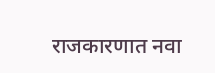राजकारणात नवा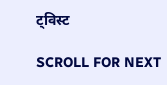ट्विस्ट

SCROLL FOR NEXT